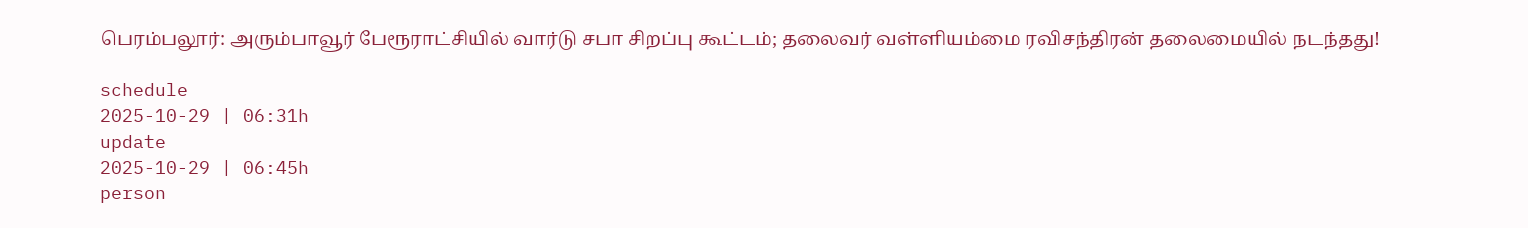பெரம்பலூர்: அரும்பாவூர் பேரூராட்சியில் வார்டு சபா சிறப்பு கூட்டம்; தலைவர் வள்ளியம்மை ரவிசந்திரன் தலைமையில் நடந்தது!

schedule
2025-10-29 | 06:31h
update
2025-10-29 | 06:45h
person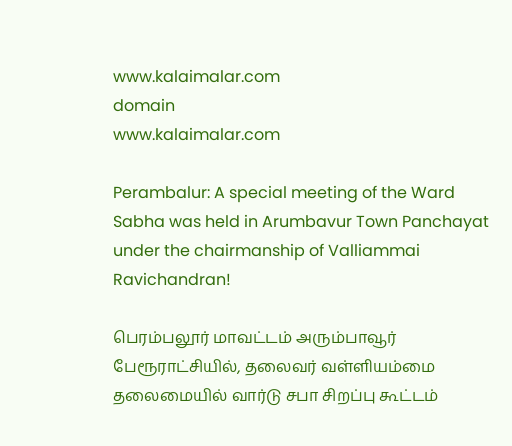www.kalaimalar.com
domain
www.kalaimalar.com

Perambalur: A special meeting of the Ward Sabha was held in Arumbavur Town Panchayat under the chairmanship of Valliammai Ravichandran!

பெரம்பலூர் மாவட்டம் அரும்பாவூர் பேரூராட்சியில், தலைவர் வள்ளியம்மை தலைமையில் வார்டு சபா சிறப்பு கூட்டம்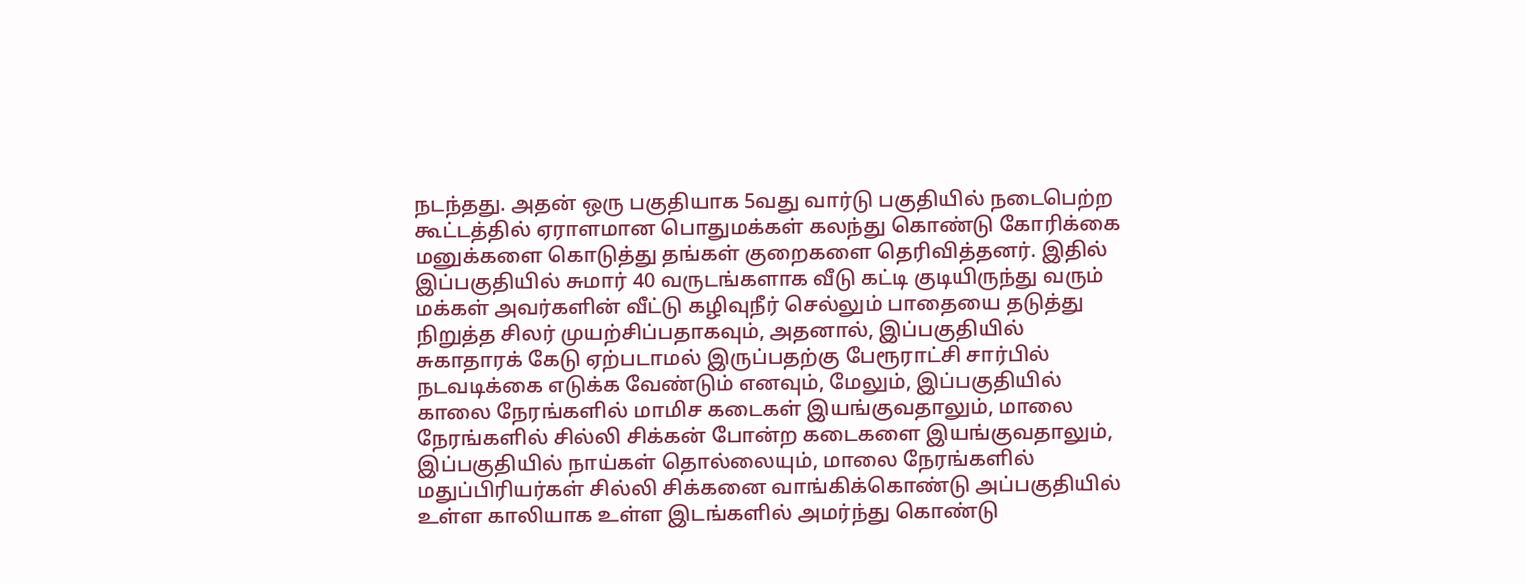நடந்தது. அதன் ஒரு பகுதியாக 5வது வார்டு பகுதியில் நடைபெற்ற கூட்டத்தில் ஏராளமான பொதுமக்கள் கலந்து கொண்டு கோரிக்கை மனுக்களை கொடுத்து தங்கள் குறைகளை தெரிவித்தனர். இதில் இப்பகுதியில் சுமார் 40 வருடங்களாக வீடு கட்டி குடியிருந்து வரும் மக்கள் அவர்களின் வீட்டு கழிவுநீர் செல்லும் பாதையை தடுத்து நிறுத்த சிலர் முயற்சிப்பதாகவும், அதனால், இப்பகுதியில் சுகாதாரக் கேடு ஏற்படாமல் இருப்பதற்கு பேரூராட்சி சார்பில் நடவடிக்கை எடுக்க வேண்டும் எனவும், மேலும், இப்பகுதியில் காலை நேரங்களில் மாமிச கடைகள் இயங்குவதாலும், மாலை நேரங்களில் சில்லி சிக்கன் போன்ற கடைகளை இயங்குவதாலும், இப்பகுதியில் நாய்கள் தொல்லையும், மாலை நேரங்களில் மதுப்பிரியர்கள் சில்லி சிக்கனை வாங்கிக்கொண்டு அப்பகுதியில் உள்ள காலியாக உள்ள இடங்களில் அமர்ந்து கொண்டு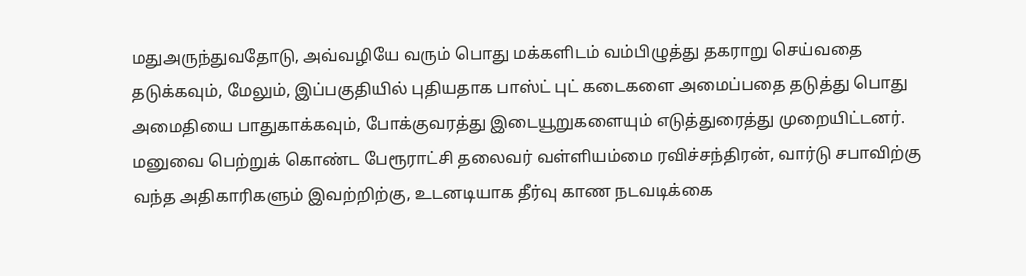மதுஅருந்துவதோடு, அவ்வழியே வரும் பொது மக்களிடம் வம்பிழுத்து தகராறு செய்வதை தடுக்கவும், மேலும், இப்பகுதியில் புதியதாக பாஸ்ட் புட் கடைகளை அமைப்பதை தடுத்து பொது அமைதியை பாதுகாக்கவும், போக்குவரத்து இடையூறுகளையும் எடுத்துரைத்து முறையிட்டனர். மனுவை பெற்றுக் கொண்ட பேரூராட்சி தலைவர் வள்ளியம்மை ரவிச்சந்திரன், வார்டு சபாவிற்கு வந்த அதிகாரிகளும் இவற்றிற்கு, உடனடியாக தீர்வு காண நடவடிக்கை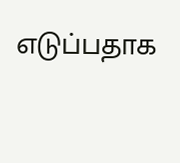எடுப்பதாக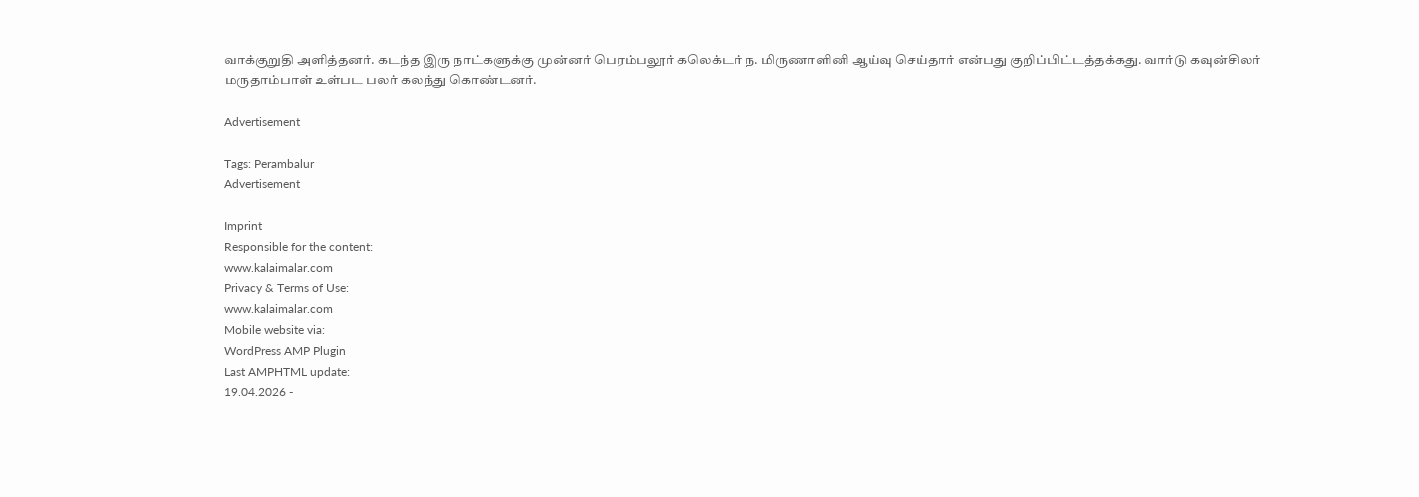வாக்குறுதி அளித்தனர். கடந்த இரு நாட்களுக்கு முன்னர் பெரம்பலூர் கலெக்டர் ந. மிருணாளினி ஆய்வு செய்தார் என்பது குறிப்பிட்டத்தக்கது. வார்டு கவுன்சிலர் மருதாம்பாள் உள்பட பலர் கலந்து கொண்டனர்.

Advertisement

Tags: Perambalur
Advertisement

Imprint
Responsible for the content:
www.kalaimalar.com
Privacy & Terms of Use:
www.kalaimalar.com
Mobile website via:
WordPress AMP Plugin
Last AMPHTML update:
19.04.2026 -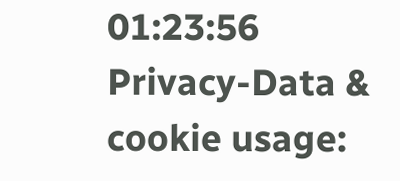01:23:56
Privacy-Data & cookie usage: